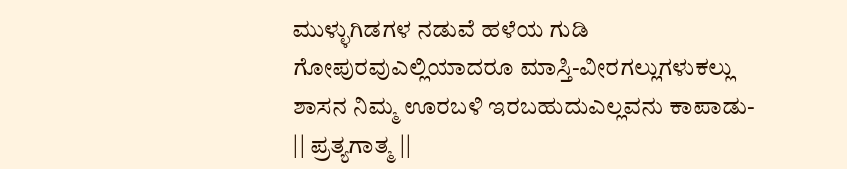ಮುಳ್ಳುಗಿಡಗಳ ನಡುವೆ ಹಳೆಯ ಗುಡಿ ಗೋಪುರವುಎಲ್ಲಿಯಾದರೂ ಮಾಸ್ತಿ-ವೀರಗಲ್ಲುಗಳುಕಲ್ಲು ಶಾಸನ ನಿಮ್ಮ ಊರಬಳಿ ಇರಬಹುದುಎಲ್ಲವನು ಕಾಪಾಡು- || ಪ್ರತ್ಯಗಾತ್ಮ ||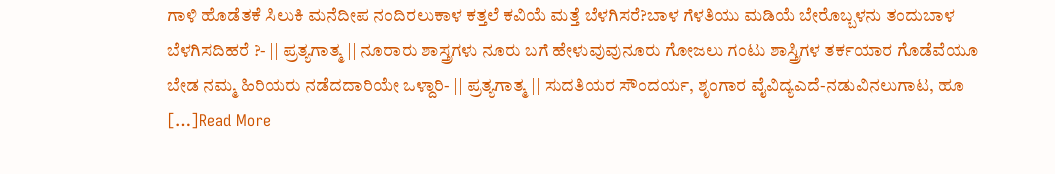ಗಾಳಿ ಹೊಡೆತಕೆ ಸಿಲುಕಿ ಮನೆದೀಪ ನಂದಿರಲುಕಾಳ ಕತ್ತಲೆ ಕವಿಯೆ ಮತ್ತೆ ಬೆಳಗಿಸರೆ?ಬಾಳ ಗೆಳತಿಯು ಮಡಿಯೆ ಬೇರೊಬ್ಬಳನು ತಂದುಬಾಳ ಬೆಳಗಿಸದಿಹರೆ ?- || ಪ್ರತ್ಯಗಾತ್ಮ || ನೂರಾರು ಶಾಸ್ತ್ರಗಳು ನೂರು ಬಗೆ ಹೇಳುವುವುನೂರು ಗೋಜಲು ಗಂಟು ಶಾಸ್ತ್ರಿಗಳ ತರ್ಕಯಾರ ಗೊಡೆವೆಯೂ ಬೇಡ ನಮ್ಮ ಹಿರಿಯರು ನಡೆದದಾರಿಯೇ ಒಳ್ದಾರಿ- || ಪ್ರತ್ಯಗಾತ್ಮ || ಸುದತಿಯರ ಸೌಂದರ್ಯ, ಶೃಂಗಾರ ವೈವಿದ್ಯಎದೆ-ನಡುವಿನಲುಗಾಟ, ಹೂ […]Read More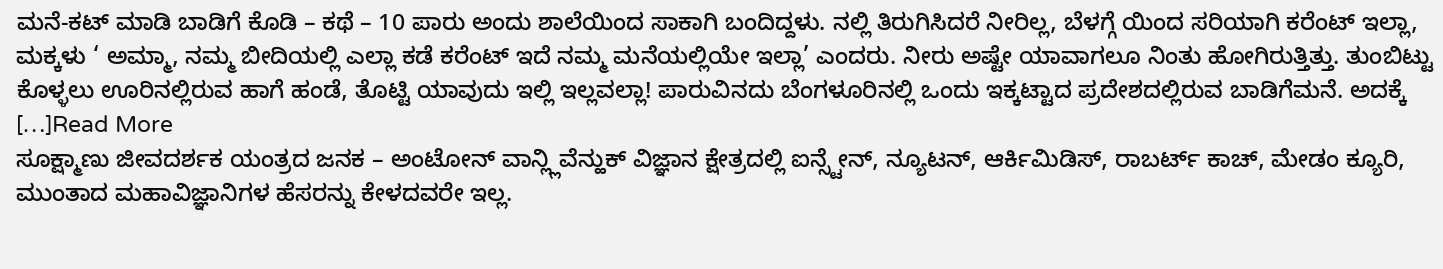ಮನೆ-ಕಟ್ ಮಾಡಿ ಬಾಡಿಗೆ ಕೊಡಿ – ಕಥೆ – 10 ಪಾರು ಅಂದು ಶಾಲೆಯಿಂದ ಸಾಕಾಗಿ ಬಂದಿದ್ದಳು. ನಲ್ಲಿ ತಿರುಗಿಸಿದರೆ ನೀರಿಲ್ಲ, ಬೆಳಗ್ಗೆ ಯಿಂದ ಸರಿಯಾಗಿ ಕರೆಂಟ್ ಇಲ್ಲಾ, ಮಕ್ಕಳು ‘ ಅಮ್ಮಾ, ನಮ್ಮ ಬೀದಿಯಲ್ಲಿ ಎಲ್ಲಾ ಕಡೆ ಕರೆಂಟ್ ಇದೆ ನಮ್ಮ ಮನೆಯಲ್ಲಿಯೇ ಇಲ್ಲಾ’ ಎಂದರು. ನೀರು ಅಷ್ಟೇ ಯಾವಾಗಲೂ ನಿಂತು ಹೋಗಿರುತ್ತಿತ್ತು. ತುಂಬಿಟ್ಟು ಕೊಳ್ಳಲು ಊರಿನಲ್ಲಿರುವ ಹಾಗೆ ಹಂಡೆ, ತೊಟ್ಟಿ ಯಾವುದು ಇಲ್ಲಿ ಇಲ್ಲವಲ್ಲಾ! ಪಾರುವಿನದು ಬೆಂಗಳೂರಿನಲ್ಲಿ ಒಂದು ಇಕ್ಕಟ್ಟಾದ ಪ್ರದೇಶದಲ್ಲಿರುವ ಬಾಡಿಗೆಮನೆ. ಅದಕ್ಕೆ […]Read More
ಸೂಕ್ಷ್ಮಾಣು ಜೀವದರ್ಶಕ ಯಂತ್ರದ ಜನಕ – ಅಂಟೋನ್ ವಾನ್ಲ್ಲಿವೆನ್ಹುಕ್ ವಿಜ್ಞಾನ ಕ್ಷೇತ್ರದಲ್ಲಿ ಐನ್ಸ್ಟೇನ್, ನ್ಯೂಟನ್, ಆರ್ಕಿಮಿಡಿಸ್, ರಾಬರ್ಟ್ ಕಾಚ್, ಮೇಡಂ ಕ್ಯೂರಿ, ಮುಂತಾದ ಮಹಾವಿಜ್ಞಾನಿಗಳ ಹೆಸರನ್ನು ಕೇಳದವರೇ ಇಲ್ಲ.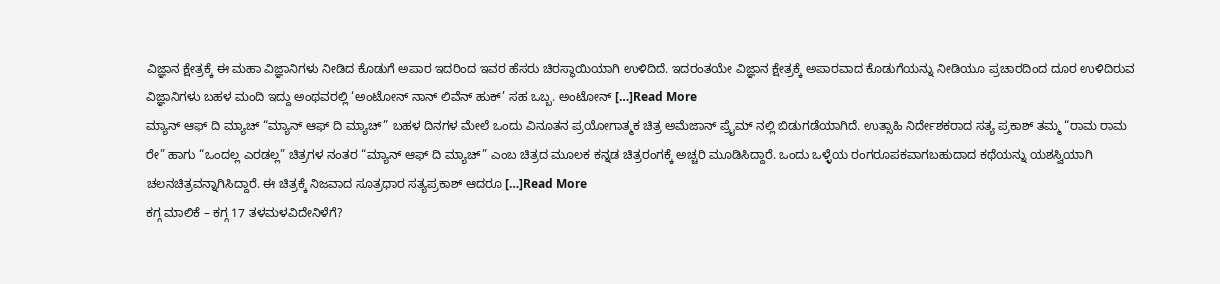ವಿಜ್ಞಾನ ಕ್ಷೇತ್ರಕ್ಕೆ ಈ ಮಹಾ ವಿಜ್ಞಾನಿಗಳು ನೀಡಿದ ಕೊಡುಗೆ ಅಪಾರ ಇದರಿಂದ ಇವರ ಹೆಸರು ಚಿರಸ್ಥಾಯಿಯಾಗಿ ಉಳಿದಿದೆ. ಇದರಂತಯೇ ವಿಜ್ಞಾನ ಕ್ಷೇತ್ರಕ್ಕೆ ಅಪಾರವಾದ ಕೊಡುಗೆಯನ್ನು ನೀಡಿಯೂ ಪ್ರಚಾರದಿಂದ ದೂರ ಉಳಿದಿರುವ ವಿಜ್ಞಾನಿಗಳು ಬಹಳ ಮಂದಿ ಇದ್ದು ಅಂಥವರಲ್ಲಿ ‘ಅಂಟೋನ್ ನಾನ್ ಲಿವೆನ್ ಹುಕ್’ ಸಹ ಒಬ್ಬ. ಅಂಟೋನ್ […]Read More
ಮ್ಯಾನ್ ಆಫ್ ದಿ ಮ್ಯಾಚ್ “ಮ್ಯಾನ್ ಆಫ್ ದಿ ಮ್ಯಾಚ್” ಬಹಳ ದಿನಗಳ ಮೇಲೆ ಒಂದು ವಿನೂತನ ಪ್ರಯೋಗಾತ್ಮಕ ಚಿತ್ರ ಅಮೆಜಾನ್ ಪ್ರೈಮ್ ನಲ್ಲಿ ಬಿಡುಗಡೆಯಾಗಿದೆ. ಉತ್ಸಾಹಿ ನಿರ್ದೇಶಕರಾದ ಸತ್ಯ ಪ್ರಕಾಶ್ ತಮ್ಮ “ರಾಮ ರಾಮ ರೇ” ಹಾಗು “ಒಂದಲ್ಲ ಎರಡಲ್ಲ” ಚಿತ್ರಗಳ ನಂತರ “ಮ್ಯಾನ್ ಆಫ್ ದಿ ಮ್ಯಾಚ್” ಎಂಬ ಚಿತ್ರದ ಮೂಲಕ ಕನ್ನಡ ಚಿತ್ರರಂಗಕ್ಕೆ ಅಚ್ಚರಿ ಮೂಡಿಸಿದ್ದಾರೆ. ಒಂದು ಒಳ್ಳೆಯ ರಂಗರೂಪಕವಾಗಬಹುದಾದ ಕಥೆಯನ್ನು ಯಶಸ್ವಿಯಾಗಿ ಚಲನಚಿತ್ರವನ್ನಾಗಿಸಿದ್ದಾರೆ. ಈ ಚಿತ್ರಕ್ಕೆ ನಿಜವಾದ ಸೂತ್ರಧಾರ ಸತ್ಯಪ್ರಕಾಶ್ ಆದರೂ […]Read More
ಕಗ್ಗ ಮಾಲಿಕೆ – ಕಗ್ಗ 17 ತಳಮಳವಿದೇನಿಳೆಗೆ?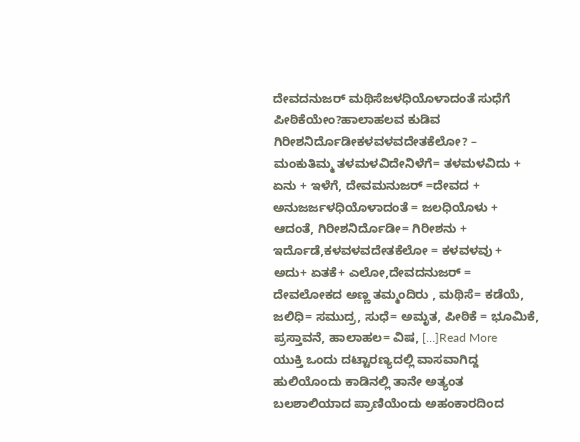ದೇವದನುಜರ್ ಮಥಿಸೆಜಳಧಿಯೊಳಾದಂತೆ ಸುಧೆಗೆ ಪೀಠಿಕೆಯೇಂ?ಹಾಲಾಹಲವ ಕುಡಿವ ಗಿರೀಶನಿರ್ದೊಡೀಕಳವಳವದೇತಕೆಲೋ? – ಮಂಕುತಿಮ್ಮ ತಳಮಳವಿದೇನಿಳೆಗೆ= ತಳಮಳವಿದು + ಏನು + ಇಳೆಗೆ, ದೇವಮನುಜರ್ =ದೇವದ + ಅನುಜರ್ಜಳಧಿಯೊಳಾದಂತೆ = ಜಲಧಿಯೊಳು + ಆದಂತೆ, ಗಿರೀಶನಿರ್ದೊಡೀ= ಗಿರೀಶನು + ಇರ್ದೊಡೆ,ಕಳವಳವದೇತಕೆಲೋ = ಕಳವಳವು + ಅದು+ ಏತಕೆ+ ಎಲೋ,ದೇವದನುಜರ್ = ದೇವಲೋಕದ ಅಣ್ಣ ತಮ್ಮಂದಿರು , ಮಥಿಸೆ= ಕಡೆಯೆ, ಜಲಿಧಿ= ಸಮುದ್ರ, ಸುಧೆ= ಅಮೃತ, ಪೀಠಿಕೆ = ಭೂಮಿಕೆ, ಪ್ರಸ್ತಾವನೆ, ಹಾಲಾಹಲ= ವಿಷ, […]Read More
ಯುಕ್ತಿ ಒಂದು ದಟ್ಟಾರಣ್ಯದಲ್ಲಿ ವಾಸವಾಗಿದ್ದ ಹುಲಿಯೊಂದು ಕಾಡಿನಲ್ಲಿ ತಾನೇ ಅತ್ಯಂತ ಬಲಶಾಲಿಯಾದ ಪ್ರಾಣಿಯೆಂದು ಅಹಂಕಾರದಿಂದ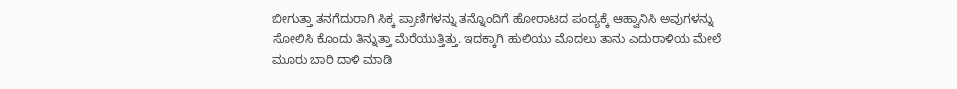ಬೀಗುತ್ತಾ ತನಗೆದುರಾಗಿ ಸಿಕ್ಕ ಪ್ರಾಣಿಗಳನ್ನು ತನ್ನೊಂದಿಗೆ ಹೋರಾಟದ ಪಂದ್ಯಕ್ಕೆ ಆಹ್ವಾನಿಸಿ ಅವುಗಳನ್ನು ಸೋಲಿಸಿ ಕೊಂದು ತಿನ್ನುತ್ತಾ ಮೆರೆಯುತ್ತಿತ್ತು. ಇದಕ್ಕಾಗಿ ಹುಲಿಯು ಮೊದಲು ತಾನು ಎದುರಾಳಿಯ ಮೇಲೆ ಮೂರು ಬಾರಿ ದಾಳಿ ಮಾಡಿ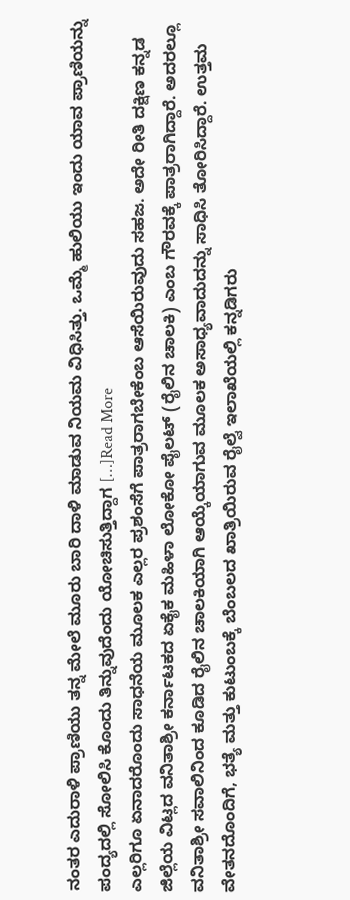ನಂತರ ಎದುರಾಳಿ ಪ್ರಾಣಿಯು ತನ್ನ ಮೇಲೆ ಮೂರು ಬಾರಿ ದಾಳಿ ಮಾಡುವ ನಿಯಮ ವಿಧಿಸಿತ್ತು. ಒಮ್ಮೆ ಹುಲಿಯು ಇಂದು ಯಾವ ಪ್ರಾಣಿಯನ್ನು ಪಂದ್ಯದಲ್ಲಿ ಸೋಲಿಸಿ ಕೊಂದು ತಿನ್ನುವುದೆಂದು ಯೋಚಿಸುತ್ತಿದ್ದಾಗ […]Read More
ಎಲ್ಲರಿಗೂ ಏನಾದರೊಂದು ಸಾಧನೆಯ ಮೂಲಕ ಎಲ್ಲರ ಪ್ರಶಂಸೆಗೆ ಪಾತ್ರರಾಗಬೇಕೆಂಬ ಆಸೆಯಿರುವುದು ಸಹಜ. ಅದೇ ರೀತಿ ದಕ್ಷಿಣ ಕನ್ನಡ ಜಿಲ್ಲೆಯ ವಿಟ್ಲದ ವನಿತಾಶ್ರೀ ಕರ್ನಾಟಕದ ಏಕೈಕ ಮಹಿಳಾ ಲೋಕೋ ಪೈಲಟ್ (ರೈಲಿನ ಚಾಲಕಿ) ಎಂಬ ಗೌರವಕ್ಕೆ ಪಾತ್ರರಾಗಿದ್ದಾರೆ. ಅದರಲ್ಲೂ ವನಿತಾಶ್ರೀ ಸವಾಲಿನಿಂದ ಕೂಡಿದ ರೈಲಿನ ಚಾಲಕಿಯಾಗಿ ಆಯ್ಕೆಯಾಗುವ ಮೂಲಕ ಅಸಾಧ್ಯವಾದುದನ್ನು ಸಾಧಿಸಿ ತೋರಿಸಿದ್ದಾರೆ. ಉತ್ತಮ ವೇತನದೊಂದಿಗೆ, ಭತ್ಯೆ ಮತ್ತು ಕುಟುಂಬಕ್ಕೆ ಬೆಂಬಲದ ಖಾತ್ರಿಯಿರುವ ರೈಲ್ವೆ ಇಲಾಖೆಯಲ್ಲಿ ಕನ್ನಡಿಗರು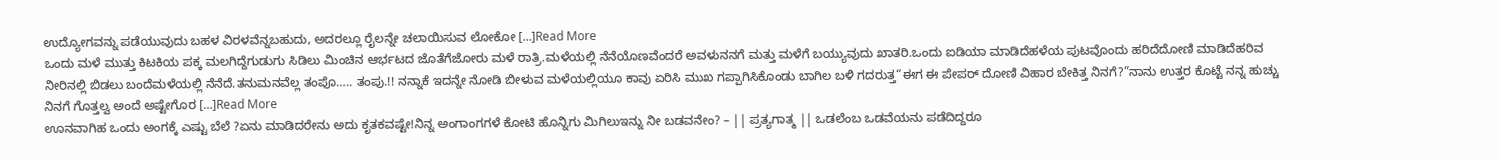ಉದ್ಯೋಗವನ್ನು ಪಡೆಯುವುದು ಬಹಳ ವಿರಳವೆನ್ನಬಹುದು, ಅದರಲ್ಲೂ ರೈಲನ್ನೇ ಚಲಾಯಿಸುವ ಲೋಕೋ […]Read More
ಒಂದು ಮಳೆ ಮುತ್ತು ಕಿಟಕಿಯ ಪಕ್ಕ ಮಲಗಿದ್ದೆಗುಡುಗು ಸಿಡಿಲು ಮಿಂಚಿನ ಆರ್ಭಟದ ಜೊತೆಗೆಜೋರು ಮಳೆ ರಾತ್ರಿ.ಮಳೆಯಲ್ಲಿ ನೆನೆಯೊಣವೆಂದರೆ ಅವಳುನನಗೆ ಮತ್ತು ಮಳೆಗೆ ಬಯ್ಯುವುದು ಖಾತರಿ.ಒಂದು ಐಡಿಯಾ ಮಾಡಿದೆಹಳೆಯ ಪುಟವೊಂದು ಹರಿದೆದೋಣಿ ಮಾಡಿದೆಹರಿವ ನೀರಿನಲ್ಲಿ ಬಿಡಲು ಬಂದೆಮಳೆಯಲ್ಲಿ ನೆನೆದೆ.ತನುಮನವೆಲ್ಲ ತಂಪೊ….. ತಂಪು.!! ನನ್ನಾಕೆ ಇದನ್ನೇ ನೋಡಿ ಬೀಳುವ ಮಳೆಯಲ್ಲಿಯೂ ಕಾವು ಏರಿಸಿ ಮುಖ ಗಪ್ಪಾಗಿಸಿಕೊಂಡು ಬಾಗಿಲ ಬಳಿ ಗದರುತ್ತ“ಈಗ ಈ ಪೇಪರ್ ದೋಣಿ ವಿಹಾರ ಬೇಕಿತ್ತ ನಿನಗೆ?”ನಾನು ಉತ್ತರ ಕೊಟ್ಟೆ ನನ್ನ ಹುಚ್ಚು ನಿನಗೆ ಗೊತ್ತಲ್ವ ಅಂದೆ ಅಷ್ಟೇಗೊರ […]Read More
ಊನವಾಗಿಹ ಒಂದು ಅಂಗಕ್ಕೆ ಎಷ್ಟು ಬೆಲೆ ?ಏನು ಮಾಡಿದರೇನು ಅದು ಕೃತಕವಷ್ಟೇ!ನಿನ್ನ ಅಂಗಾಂಗಗಳೆ ಕೋಟಿ ಹೊನ್ನಿಗು ಮಿಗಿಲುಇನ್ನು ನೀ ಬಡವನೇಂ? – || ಪ್ರತ್ಯಗಾತ್ಮ || ಒಡಲೆಂಬ ಒಡವೆಯನು ಪಡೆದಿದ್ದರೂ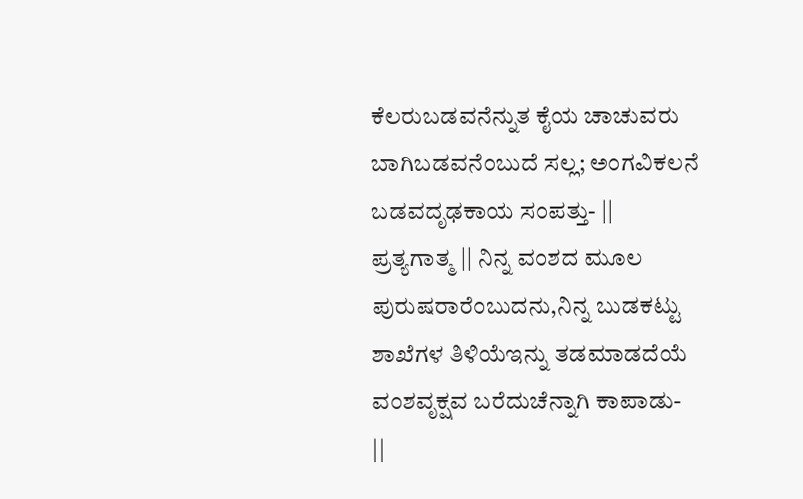ಕೆಲರುಬಡವನೆನ್ನುತ ಕೈಯ ಚಾಚುವರು ಬಾಗಿಬಡವನೆಂಬುದೆ ಸಲ್ಲ; ಅಂಗವಿಕಲನೆ ಬಡವದೃಢಕಾಯ ಸಂಪತ್ತು- || ಪ್ರತ್ಯಗಾತ್ಮ || ನಿನ್ನ ವಂಶದ ಮೂಲ ಪುರುಷರಾರೆಂಬುದನು,ನಿನ್ನ ಬುಡಕಟ್ಟು ಶಾಖೆಗಳ ತಿಳಿಯೆಇನ್ನು ತಡಮಾಡದೆಯೆ ವಂಶವೃಕ್ಷವ ಬರೆದುಚೆನ್ನಾಗಿ ಕಾಪಾಡು- ||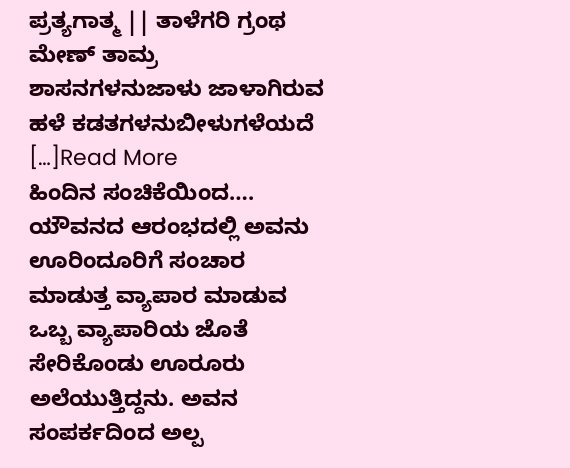ಪ್ರತ್ಯಗಾತ್ಮ || ತಾಳೆಗರಿ ಗ್ರಂಥ ಮೇಣ್ ತಾಮ್ರ ಶಾಸನಗಳನುಜಾಳು ಜಾಳಾಗಿರುವ ಹಳೆ ಕಡತಗಳನುಬೀಳುಗಳೆಯದೆ […]Read More
ಹಿಂದಿನ ಸಂಚಿಕೆಯಿಂದ…. ಯೌವನದ ಆರಂಭದಲ್ಲಿ ಅವನು ಊರಿಂದೂರಿಗೆ ಸಂಚಾರ ಮಾಡುತ್ತ ವ್ಯಾಪಾರ ಮಾಡುವ ಒಬ್ಬ ವ್ಯಾಪಾರಿಯ ಜೊತೆ ಸೇರಿಕೊಂಡು ಊರೂರು ಅಲೆಯುತ್ತಿದ್ದನು. ಅವನ ಸಂಪರ್ಕದಿಂದ ಅಲ್ಪ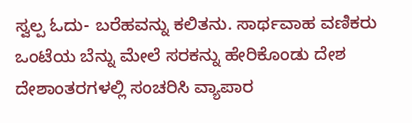ಸ್ವಲ್ಪ ಓದು- ಬರೆಹವನ್ನು ಕಲಿತನು. ಸಾರ್ಥವಾಹ ವಣಿಕರು ಒಂಟೆಯ ಬೆನ್ನು ಮೇಲೆ ಸರಕನ್ನು ಹೇರಿಕೊಂಡು ದೇಶ ದೇಶಾಂತರಗಳಲ್ಲಿ ಸಂಚರಿಸಿ ವ್ಯಾಪಾರ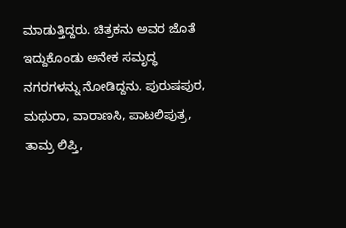ಮಾಡುತ್ತಿದ್ದರು. ಚಿತ್ರಕನು ಅವರ ಜೊತೆ ಇದ್ದುಕೊಂಡು ಅನೇಕ ಸಮೃದ್ಧ ನಗರಗಳನ್ನು ನೋಡಿದ್ದನು. ಪುರುಷಪುರ, ಮಥುರಾ, ವಾರಾಣಸಿ, ಪಾಟಲಿಪುತ್ರ, ತಾಮ್ರ ಲಿಪ್ತಿ,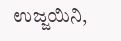ಉಜ್ಜಯಿನಿ,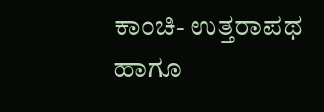ಕಾಂಚಿ- ಉತ್ತರಾಪಥ ಹಾಗೂ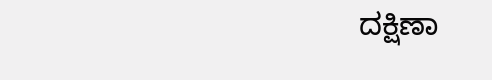ದಕ್ಷಿಣಾ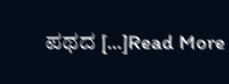ಪಥದ […]Read More